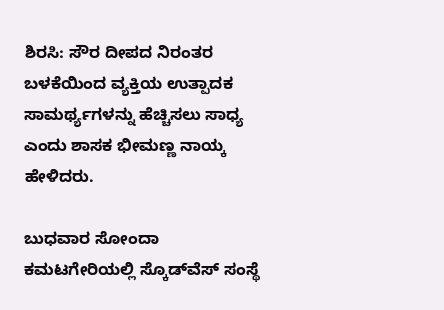ಶಿರಸಿ: ಸೌರ ದೀಪದ ನಿರಂತರ ಬಳಕೆಯಿಂದ ವ್ಯಕ್ತಿಯ ಉತ್ಪಾದಕ ಸಾಮರ್ಥ್ಯಗಳನ್ನು ಹೆಚ್ಚಿಸಲು ಸಾಧ್ಯ ಎಂದು ಶಾಸಕ ಭೀಮಣ್ಣ ನಾಯ್ಕ ಹೇಳಿದರು.

ಬುಧವಾರ ಸೋಂದಾ ಕಮಟಗೇರಿಯಲ್ಲಿ ಸ್ಕೊಡ್‌ವೆಸ್ ಸಂಸ್ಥೆ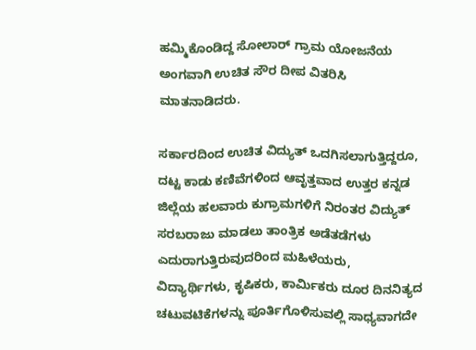ಹಮ್ಮಿಕೊಂಡಿದ್ದ ಸೋಲಾರ್ ಗ್ರಾಮ ಯೋಜನೆಯ ಅಂಗವಾಗಿ ಉಚಿತ ಸೌರ ದೀಪ ವಿತರಿಸಿ ಮಾತನಾಡಿದರು.

ಸರ್ಕಾರದಿಂದ ಉಚಿತ ವಿದ್ಯುತ್ ಒದಗಿಸಲಾಗುತ್ತಿದ್ದರೂ, ದಟ್ಟ ಕಾಡು ಕಣಿವೆಗಳಿಂದ ಆವೃತ್ತವಾದ ಉತ್ತರ ಕನ್ನಡ ಜಿಲ್ಲೆಯ ಹಲವಾರು ಕುಗ್ರಾಮಗಳಿಗೆ ನಿರಂತರ ವಿದ್ಯುತ್ ಸರಬರಾಜು ಮಾಡಲು ತಾಂತ್ರಿಕ ಅಡೆತಡೆಗಳು ಎದುರಾಗುತ್ತಿರುವುದರಿಂದ ಮಹಿಳೆಯರು, ವಿದ್ಯಾರ್ಥಿಗಳು, ಕೃಷಿಕರು, ಕಾರ್ಮಿಕರು ದೂರ ದಿನನಿತ್ಯದ ಚಟುವಟಿಕೆಗಳನ್ನು ಪೂರ್ತಿಗೊಳಿಸುವಲ್ಲಿ ಸಾಧ್ಯವಾಗದೇ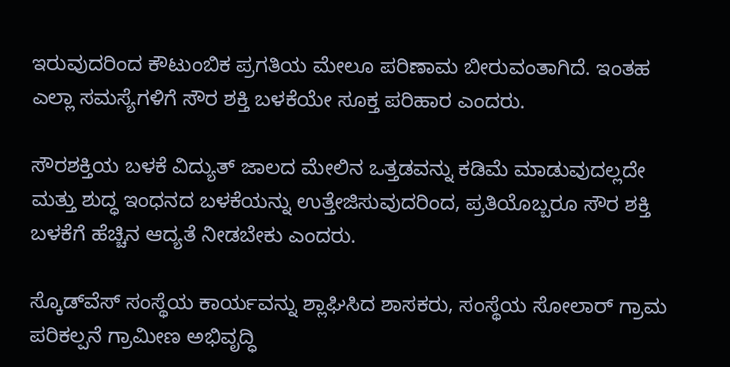ಇರುವುದರಿಂದ ಕೌಟುಂಬಿಕ ಪ್ರಗತಿಯ ಮೇಲೂ ಪರಿಣಾಮ ಬೀರುವಂತಾಗಿದೆ. ಇಂತಹ ಎಲ್ಲಾ ಸಮಸ್ಯೆಗಳಿಗೆ ಸೌರ ಶಕ್ತಿ ಬಳಕೆಯೇ ಸೂಕ್ತ ಪರಿಹಾರ ಎಂದರು.

ಸೌರಶಕ್ತಿಯ ಬಳಕೆ ವಿದ್ಯುತ್ ಜಾಲದ ಮೇಲಿನ ಒತ್ತಡವನ್ನು ಕಡಿಮೆ ಮಾಡುವುದಲ್ಲದೇ ಮತ್ತು ಶುದ್ಧ ಇಂಧನದ ಬಳಕೆಯನ್ನು ಉತ್ತೇಜಿಸುವುದರಿಂದ, ಪ್ರತಿಯೊಬ್ಬರೂ ಸೌರ ಶಕ್ತಿ ಬಳಕೆಗೆ ಹೆಚ್ಚಿನ ಆದ್ಯತೆ ನೀಡಬೇಕು ಎಂದರು.

ಸ್ಕೊಡ್‌ವೆಸ್ ಸಂಸ್ಥೆಯ ಕಾರ್ಯವನ್ನು ಶ್ಲಾಘಿಸಿದ ಶಾಸಕರು, ಸಂಸ್ಥೆಯ ಸೋಲಾರ್ ಗ್ರಾಮ ಪರಿಕಲ್ಪನೆ ಗ್ರಾಮೀಣ ಅಭಿವೃದ್ಧಿ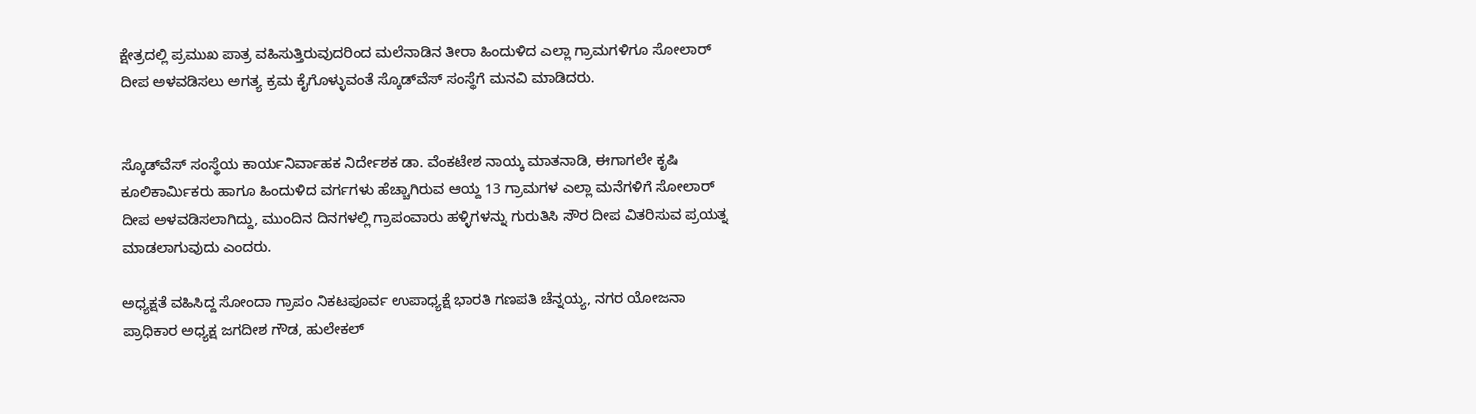ಕ್ಷೇತ್ರದಲ್ಲಿ ಪ್ರಮುಖ ಪಾತ್ರ ವಹಿಸುತ್ತಿರುವುದರಿಂದ ಮಲೆನಾಡಿನ ತೀರಾ ಹಿಂದುಳಿದ ಎಲ್ಲಾ ಗ್ರಾಮಗಳಿಗೂ ಸೋಲಾರ್ ದೀಪ ಅಳವಡಿಸಲು ಅಗತ್ಯ ಕ್ರಮ ಕೈಗೊಳ್ಳುವಂತೆ ಸ್ಕೊಡ್‌ವೆಸ್ ಸಂಸ್ಥೆಗೆ ಮನವಿ ಮಾಡಿದರು.


ಸ್ಕೊಡ್‌ವೆಸ್ ಸಂಸ್ಥೆಯ ಕಾರ್ಯನಿರ್ವಾಹಕ ನಿರ್ದೇಶಕ ಡಾ. ವೆಂಕಟೇಶ ನಾಯ್ಕ ಮಾತನಾಡಿ, ಈಗಾಗಲೇ ಕೃಷಿ ಕೂಲಿಕಾರ್ಮಿಕರು ಹಾಗೂ ಹಿಂದುಳಿದ ವರ್ಗಗಳು ಹೆಚ್ಚಾಗಿರುವ ಆಯ್ದ 13 ಗ್ರಾಮಗಳ ಎಲ್ಲಾ ಮನೆಗಳಿಗೆ ಸೋಲಾರ್ ದೀಪ ಅಳವಡಿಸಲಾಗಿದ್ದು, ಮುಂದಿನ ದಿನಗಳಲ್ಲಿ ಗ್ರಾಪಂವಾರು ಹಳ್ಳಿಗಳನ್ನು ಗುರುತಿಸಿ ಸೌರ ದೀಪ ವಿತರಿಸುವ ಪ್ರಯತ್ನ ಮಾಡಲಾಗುವುದು ಎಂದರು.

ಅಧ್ಯಕ್ಷತೆ ವಹಿಸಿದ್ದ ಸೋಂದಾ ಗ್ರಾಪಂ ನಿಕಟಪೂರ್ವ ಉಪಾಧ್ಯಕ್ಷೆ ಭಾರತಿ ಗಣಪತಿ ಚೆನ್ನಯ್ಯ, ನಗರ ಯೋಜನಾ ಪ್ರಾಧಿಕಾರ ಅಧ್ಯಕ್ಷ ಜಗದೀಶ ಗೌಡ, ಹುಲೇಕಲ್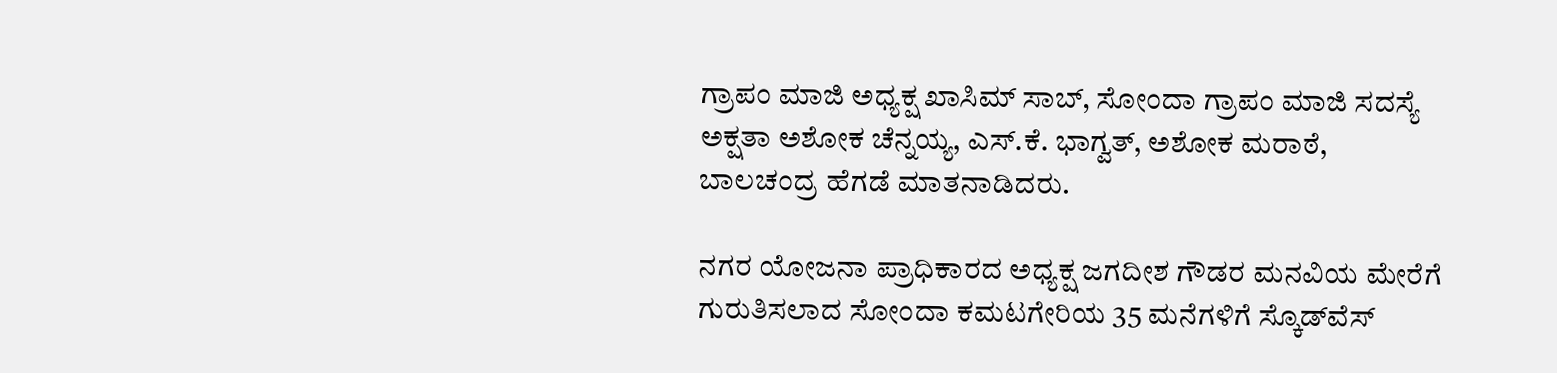ಗ್ರಾಪಂ ಮಾಜಿ ಅಧ್ಯಕ್ಷ ಖಾಸಿಮ್ ಸಾಬ್, ಸೋಂದಾ ಗ್ರಾಪಂ ಮಾಜಿ ಸದಸ್ಯೆ ಅಕ್ಷತಾ ಅಶೋಕ ಚೆನ್ನಯ್ಯ, ಎಸ್.ಕೆ. ಭಾಗ್ವತ್, ಅಶೋಕ ಮರಾಠೆ, ಬಾಲಚಂದ್ರ ಹೆಗಡೆ ಮಾತನಾಡಿದರು.

ನಗರ ಯೋಜನಾ ಪ್ರಾಧಿಕಾರದ ಅಧ್ಯಕ್ಷ ಜಗದೀಶ ಗೌಡರ ಮನವಿಯ ಮೇರೆಗೆ ಗುರುತಿಸಲಾದ ಸೋಂದಾ ಕಮಟಗೇರಿಯ 35 ಮನೆಗಳಿಗೆ ಸ್ಕೊಡ್‌ವೆಸ್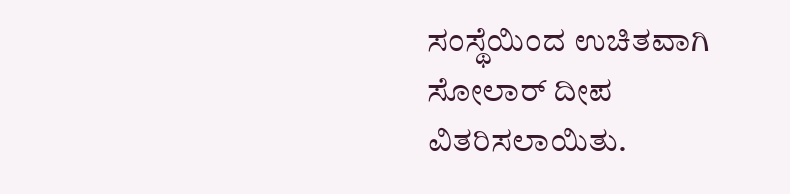ಸಂಸ್ಥೆಯಿಂದ ಉಚಿತವಾಗಿ ಸೋಲಾರ್ ದೀಪ ವಿತರಿಸಲಾಯಿತು.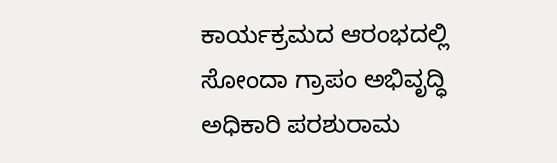ಕಾರ್ಯಕ್ರಮದ ಆರಂಭದಲ್ಲಿ ಸೋಂದಾ ಗ್ರಾಪಂ ಅಭಿವೃದ್ಧಿ ಅಧಿಕಾರಿ ಪರಶುರಾಮ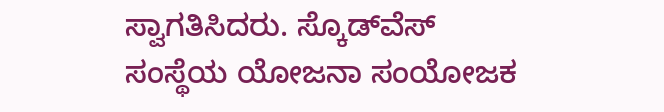ಸ್ವಾಗತಿಸಿದರು. ಸ್ಕೊಡ್‌ವೆಸ್ ಸಂಸ್ಥೆಯ ಯೋಜನಾ ಸಂಯೋಜಕ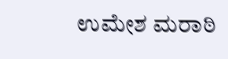ಉಮೇಶ ಮರಾಠಿ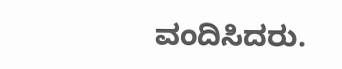ವಂದಿಸಿದರು.